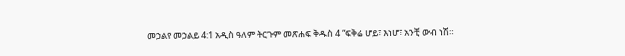መኃልየ መኃልይ 4:1 አዲስ ዓለም ትርጉም መጽሐፍ ቅዱስ 4 “ፍቅሬ ሆይ፣ እነሆ፣ አንቺ ውብ ነሽ።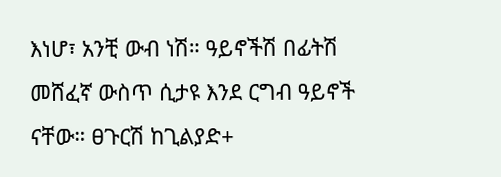እነሆ፣ አንቺ ውብ ነሽ። ዓይኖችሽ በፊትሽ መሸፈኛ ውስጥ ሲታዩ እንደ ርግብ ዓይኖች ናቸው። ፀጉርሽ ከጊልያድ+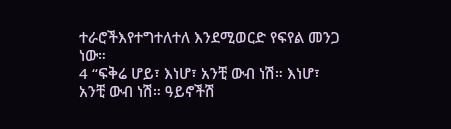ተራሮችእየተግተለተለ እንደሚወርድ የፍየል መንጋ ነው።
4 “ፍቅሬ ሆይ፣ እነሆ፣ አንቺ ውብ ነሽ። እነሆ፣ አንቺ ውብ ነሽ። ዓይኖችሽ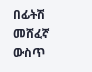በፊትሽ መሸፈኛ ውስጥ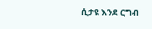ሲታዩ እንደ ርግብ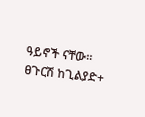ዓይኖች ናቸው። ፀጉርሽ ከጊልያድ+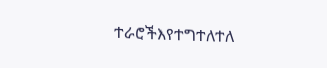ተራሮችእየተግተለተለ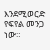እንደሚወርድ የፍየል መንጋ ነው።